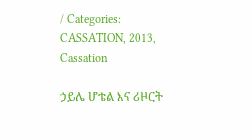/ Categories: CASSATION, 2013, Cassation

ኃይሌ ሆቴል እና ሪዞርት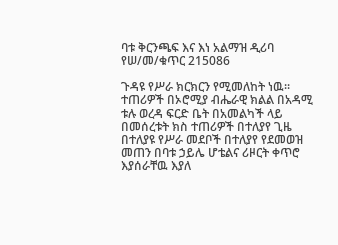ባቱ ቅርንጫፍ እና እነ አልማዝ ዲሪባ የሠ/መ/ቁጥር 215086

ጉዳዩ የሥራ ክርክርን የሚመለከት ነዉ፡፡ተጠሪዎች በኦሮሚያ ብሔራዊ ክልል በአዳሚ ቱሉ ወረዳ ፍርድ ቤት በአመልካች ላይ በመሰረቱት ክስ ተጠሪዎች በተለያየ ጊዜ በተለያዩ የሥራ መደቦች በተለያየ የደመወዝ መጠን በባቱ ኃይሌ ሆቴልና ሪዞርት ቀጥሮ እያሰራቸዉ እያለ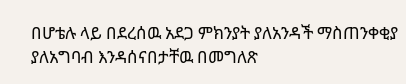በሆቴሉ ላይ በደረሰዉ አደጋ ምክንያት ያለአንዳች ማስጠንቀቂያ ያለአግባብ እንዳሰናበታቸዉ በመግለጽ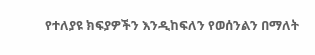የተለያዩ ክፍያዎችን እንዲከፍለን የወሰንልን በማለት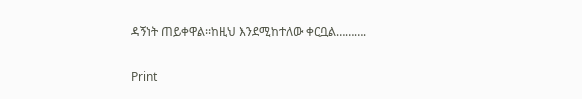ዳኝነት ጠይቀዋል፡፡ከዚህ እንደሚከተለው ቀርቧል……….

Print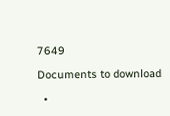7649

Documents to download

  •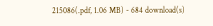215086(.pdf, 1.06 MB) - 684 download(s)